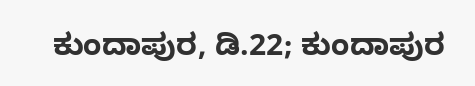ಕುಂದಾಪುರ, ಡಿ.22; ಕುಂದಾಪುರ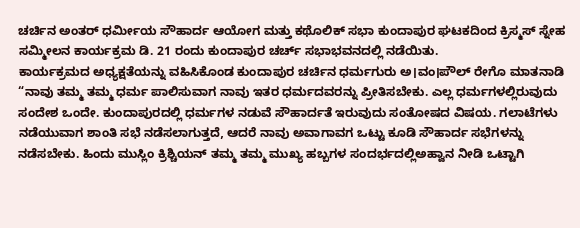ಚರ್ಚಿನ ಅಂತರ್ ಧರ್ಮೀಯ ಸೌಹಾರ್ದ ಆಯೋಗ ಮತ್ತು ಕಥೊಲಿಕ್ ಸಭಾ ಕುಂದಾಪುರ ಘಟಕದಿಂದ ಕ್ರಿಸ್ಮಸ್ ಸ್ನೇಹ ಸಮ್ಮೀಲನ ಕಾರ್ಯಕ್ರಮ ಡಿ. 21 ರಂದು ಕುಂದಾಪುರ ಚರ್ಚ್ ಸಭಾಭವನದಲ್ಲಿ ನಡೆಯಿತು.
ಕಾರ್ಯಕ್ರಮದ ಅಧ್ಯಕ್ಷತೆಯನ್ನು ವಹಿಸಿಕೊಂಡ ಕುಂದಾಪುರ ಚರ್ಚಿನ ಧರ್ಮಗುರು ಅ।ವಂ।ಪೌಲ್ ರೇಗೊ ಮಾತನಾಡಿ “ನಾವು ತಮ್ಮ ತಮ್ಮ ಧರ್ಮ ಪಾಲಿಸುವಾಗ ನಾವು ಇತರ ಧರ್ಮದವರನ್ನು ಪ್ರೀತಿಸಬೇಕು. ಎಲ್ಲ ಧರ್ಮಗಳಲ್ಲಿರುವುದು ಸಂದೇಶ ಒಂದೇ. ಕುಂದಾಪುರದಲ್ಲಿ ಧರ್ಮಗಳ ನಡುವೆ ಸೌಹಾರ್ದತೆ ಇರುವುದು ಸಂತೋಷದ ವಿಷಯ. ಗಲಾಟೆಗಳು ನಡೆಯುವಾಗ ಶಾಂತಿ ಸಭೆ ನಡೆಸಲಾಗುತ್ತದೆ, ಆದರೆ ನಾವು ಅವಾಗಾವಗ ಒಟ್ಟು ಕೂಡಿ ಸೌಹಾರ್ದ ಸಭೆಗಳನ್ನು ನಡೆಸಬೇಕು. ಹಿಂದು ಮುಸ್ಲಿಂ ಕ್ರಿಶ್ಚಿಯನ್ ತಮ್ಮ ತಮ್ಮ ಮುಖ್ಯ ಹಬ್ಬಗಳ ಸಂದರ್ಭದಲ್ಲಿಅಹ್ವಾನ ನೀಡಿ ಒಟ್ಟಾಗಿ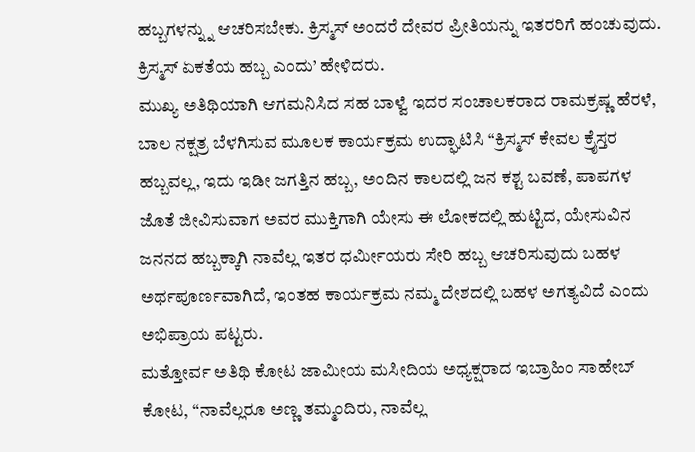ಹಬ್ಬಗಳನ್ನ್ನು ಆಚರಿಸಬೇಕು. ಕ್ರಿಸ್ಮಸ್ ಅಂದರೆ ದೇವರ ಪ್ರೀತಿಯನ್ನು ಇತರರಿಗೆ ಹಂಚುವುದು. ಕ್ರಿಸ್ಮಸ್ ಏಕತೆಯ ಹಬ್ಬ ಎಂದು’ ಹೇಳಿದರು.
ಮುಖ್ಯ ಅತಿಥಿಯಾಗಿ ಆಗಮನಿಸಿದ ಸಹ ಬಾಳ್ವೆ ಇದರ ಸಂಚಾಲಕರಾದ ರಾಮಕ್ರಷ್ಣ ಹೆರಳೆ, ಬಾಲ ನಕ್ಷತ್ರ ಬೆಳಗಿಸುವ ಮೂಲಕ ಕಾರ್ಯಕ್ರಮ ಉದ್ಘಾಟಿಸಿ “ಕ್ರಿಸ್ಮಸ್ ಕೇವಲ ಕ್ರೈಸ್ತರ ಹಬ್ಬವಲ್ಲ, ಇದು ಇಡೀ ಜಗತ್ತಿನ ಹಬ್ಬ, ಅಂದಿನ ಕಾಲದಲ್ಲಿ ಜನ ಕಶ್ಟ ಬವಣೆ, ಪಾಪಗಳ ಜೊತೆ ಜೀವಿಸುವಾಗ ಅವರ ಮುಕ್ತಿಗಾಗಿ ಯೇಸು ಈ ಲೋಕದಲ್ಲಿ ಹುಟ್ಟಿದ, ಯೇಸುವಿನ ಜನನದ ಹಬ್ಬಕ್ಕಾಗಿ ನಾವೆಲ್ಲ ಇತರ ಧರ್ಮೀಯರು ಸೇರಿ ಹಬ್ಬ ಆಚರಿಸುವುದು ಬಹಳ ಅರ್ಥಪೂರ್ಣವಾಗಿದೆ, ಇಂತಹ ಕಾರ್ಯಕ್ರಮ ನಮ್ಮ ದೇಶದಲ್ಲಿ ಬಹಳ ಅಗತ್ಯವಿದೆ ಎಂದು ಅಭಿಪ್ರಾಯ ಪಟ್ಟರು.
ಮತ್ತೋರ್ವ ಅತಿಥಿ ಕೋಟ ಜಾಮೀಯ ಮಸೀದಿಯ ಅಧ್ಯಕ್ಷರಾದ ಇಬ್ರಾಹಿಂ ಸಾಹೇಬ್ ಕೋಟ, “ನಾವೆಲ್ಲರೂ ಅಣ್ಣ ತಮ್ಮಂದಿರು, ನಾವೆಲ್ಲ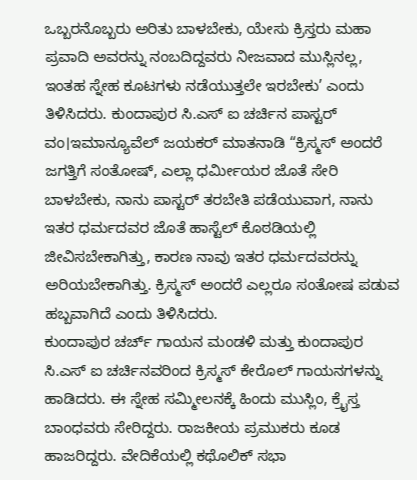ಒಬ್ಬರನೊಬ್ಬರು ಅರಿತು ಬಾಳಬೇಕು, ಯೇಸು ಕ್ರಿಸ್ತರು ಮಹಾ ಪ್ರವಾದಿ ಅವರನ್ನು ನಂಬದಿದ್ದವರು ನೀಜವಾದ ಮುಸ್ಲಿನಲ್ಲ, ಇಂತಹ ಸ್ನೇಹ ಕೂಟಗಳು ನಡೆಯುತ್ತಲೇ ಇರಬೇಕು’ ಎಂದು ತಿಳಿಸಿದರು. ಕುಂದಾಪುರ ಸಿ.ಎಸ್ ಐ ಚರ್ಚಿನ ಪಾಸ್ಟರ್ ವಂ।ಇಮಾನ್ಯೂವೆಲ್ ಜಯಕರ್ ಮಾತನಾಡಿ “ಕ್ರಿಸ್ಮಸ್ ಅಂದರೆ ಜಗತ್ತಿಗೆ ಸಂತೋಷ್, ಎಲ್ಲಾ ಧರ್ಮೀಯರ ಜೊತೆ ಸೇರಿ ಬಾಳಬೇಕು, ನಾನು ಪಾಸ್ಟರ್ ತರಬೇತಿ ಪಡೆಯುವಾಗ, ನಾನು ಇತರ ಧರ್ಮದವರ ಜೊತೆ ಹಾಸ್ಟೆಲ್ ಕೊಠಡಿಯಲ್ಲಿ ಜೀವಿಸಬೇಕಾಗಿತ್ತು, ಕಾರಣ ನಾವು ಇತರ ಧರ್ಮದವರನ್ನು ಅರಿಯಬೇಕಾಗಿತ್ತು. ಕ್ರಿಸ್ಮಸ್ ಅಂದರೆ ಎಲ್ಲರೂ ಸಂತೋಷ ಪಡುವ ಹಬ್ಬವಾಗಿದೆ ಎಂದು ತಿಳಿಸಿದರು.
ಕುಂದಾಪುರ ಚರ್ಚ್ ಗಾಯನ ಮಂಡಳಿ ಮತ್ತು ಕುಂದಾಪುರ ಸಿ.ಎಸ್ ಐ ಚರ್ಚಿನವರಿಂದ ಕ್ರಿಸ್ಮಸ್ ಕೇರೊಲ್ ಗಾಯನಗಳನ್ನು ಹಾಡಿದರು. ಈ ಸ್ನೇಹ ಸಮ್ಮೀಲನಕ್ಕೆ ಹಿಂದು ಮುಸ್ಲಿಂ, ಕ್ರೈಸ್ತ ಬಾಂಧವರು ಸೇರಿದ್ದರು. ರಾಜಕೀಯ ಪ್ರಮುಕರು ಕೂಡ ಹಾಜರಿದ್ದರು. ವೇದಿಕೆಯಲ್ಲಿ ಕಥೊಲಿಕ್ ಸಭಾ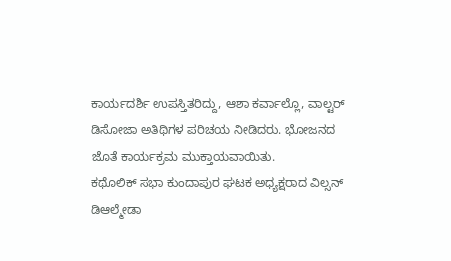ಕಾರ್ಯದರ್ಶಿ ಉಪಸ್ತಿತರಿದ್ದು, ಆಶಾ ಕರ್ವಾಲ್ಲೊ, ವಾಲ್ಟರ್ ಡಿಸೋಜಾ ಅತಿಥಿಗಳ ಪರಿಚಯ ನೀಡಿದರು. ಭೋಜನದ ಜೊತೆ ಕಾರ್ಯಕ್ರಮ ಮುಕ್ತಾಯವಾಯಿತು.
ಕಥೊಲಿಕ್ ಸಭಾ ಕುಂದಾಪುರ ಘಟಕ ಅಧ್ಯಕ್ಷರಾದ ವಿಲ್ಸನ್ ಡಿಆಲ್ಮೇಡಾ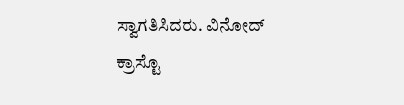ಸ್ವಾಗತಿಸಿದರು. ವಿನೋದ್ ಕ್ರಾಸ್ಟೊ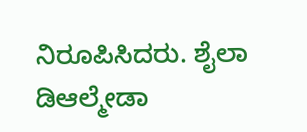ನಿರೂಪಿಸಿದರು. ಶೈಲಾ ಡಿಆಲ್ಮೇಡಾ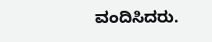ವಂದಿಸಿದರು.